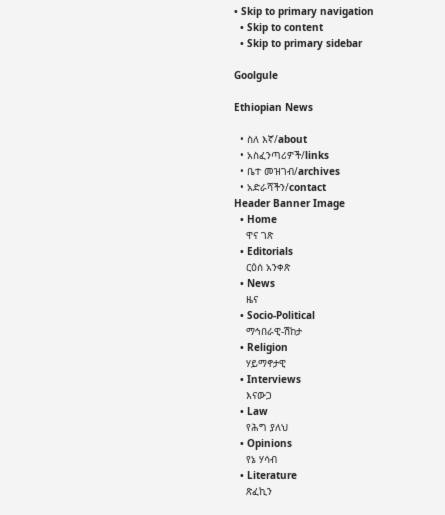• Skip to primary navigation
  • Skip to content
  • Skip to primary sidebar

Goolgule

Ethiopian News

  • ስለ እኛ/about
  • አስፈንጣሪዎች/links
  • ቤተ መዝገብ/archives
  • አድራሻችን/contact
Header Banner Image
  • Home
    ዋና ገጽ
  • Editorials
    ርዕሰ አንቀጽ
  • News
    ዜና
  • Socio-Political
    ማኅበራዊ-ሽከታ
  • Religion
    ሃይማኖታዊ
  • Interviews
    እናውጋ
  • Law
    የሕግ ያለህ
  • Opinions
    የኔ ሃሳብ
  • Literature
    ጽፈኪን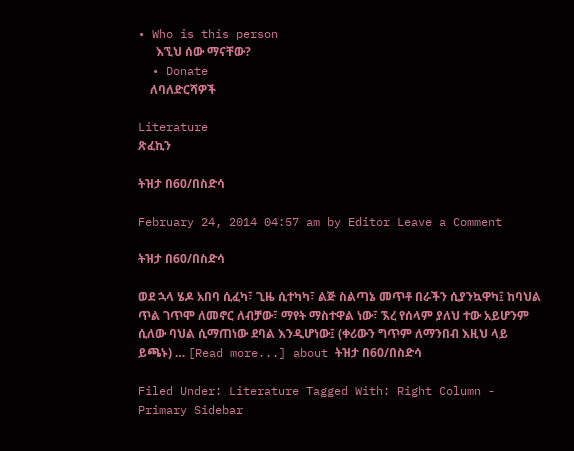• Who is this person
      እኚህ ሰው ማናቸው?
  • Donate
    ለባለድርሻዎች

Literature
ጽፈኪን

ትዝታ በ60/በስድሳ

February 24, 2014 04:57 am by Editor Leave a Comment

ትዝታ በ60/በስድሳ

ወደ ኋላ ሄዶ አበባ ሲፈካ፣ ጊዜ ሲተካካ፣ ልጅ ስልጣኔ መጥቶ በራችን ሲያንኳዋካ፤ ከባህል ጥል ገጥሞ ለመኖር ለብቻው፣ ማየት ማስተዋል ነው፣ ኧረ የሰላም ያለህ ተው አይሆንም ሲለው ባህል ሲማጠነው ደባል እንዲሆነው፤ (ቀሪውን ግጥም ለማንበብ እዚህ ላይ ይጫኑ) … [Read more...] about ትዝታ በ60/በስድሳ

Filed Under: Literature Tagged With: Right Column - Primary Sidebar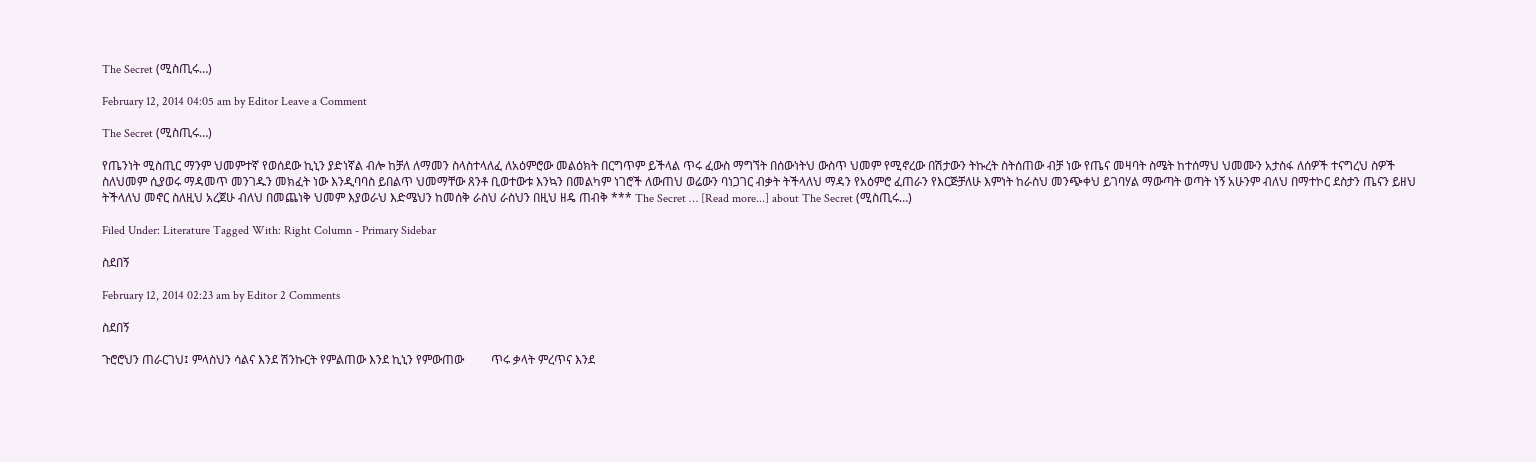The Secret (ሚስጢሩ…)

February 12, 2014 04:05 am by Editor Leave a Comment

The Secret (ሚስጢሩ…)

የጤንነት ሚስጢር ማንም ህመምተኛ የወሰደው ኪኒን ያድነኛል ብሎ ከቻለ ለማመን ስላስተላለፈ ለአዕምሮው መልዕክት በርግጥም ይችላል ጥሩ ፈውስ ማግኘት በሰውነትህ ውስጥ ህመም የሚኖረው በሽታውን ትኩረት ስትሰጠው ብቻ ነው የጤና መዛባት ስሜት ከተሰማህ ህመሙን አታስፋ ለሰዎች ተናግረህ ስዎች ስለህመም ሲያወሩ ማዳመጥ መንገዱን መክፈት ነው እንዲባባስ ይበልጥ ህመማቸው ጸንቶ ቢወተውቱ እንኳን በመልካም ነገሮች ለውጠህ ወሬውን ባነጋገር ብቃት ትችላለህ ማዳን የአዕምሮ ፈጠራን የእርጅቻለሁ እምነት ከራስህ መንጭቀህ ይገባሃል ማውጣት ወጣት ነኝ አሁንም ብለህ በማተኮር ደስታን ጤናን ይዘህ ትችላለህ መኖር ስለዚህ አረጀሁ ብለህ በመጨነቅ ህመም እያወራህ እድሜህን ከመሰቅ ራስህ ራስህን በዚህ ዘዴ ጠብቅ *** The Secret … [Read more...] about The Secret (ሚስጢሩ…)

Filed Under: Literature Tagged With: Right Column - Primary Sidebar

ስደበኝ

February 12, 2014 02:23 am by Editor 2 Comments

ስደበኝ

ጉሮሮህን ጠራርገህ፤ ምላስህን ሳልና እንደ ሽንኩርት የምልጠው እንደ ኪኒን የምውጠው         ጥሩ ቃላት ምረጥና እንደ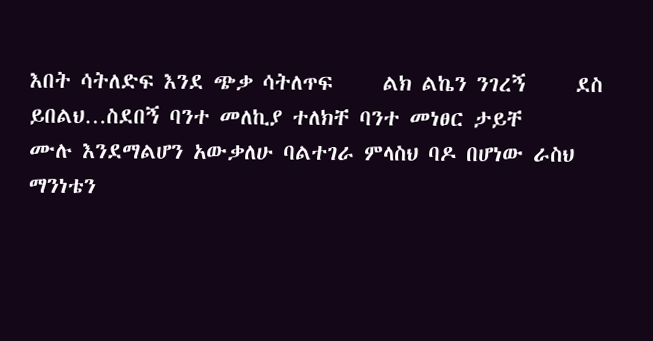እበት ሳትለድፍ እንደ ጭቃ ሳትለጥፍ     ልክ ልኬን ንገረኝ     ደስ ይበልህ…ስደበኝ ባንተ መለኪያ ተለክቸ ባንተ መነፀር ታይቸ     ሙሉ እንደማልሆን አውቃለሁ ባልተገራ ምላስህ ባዶ በሆነው ራስህ ማንነቴን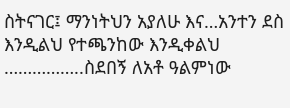ስትናገር፤ ማንነትህን አያለሁ እና…አንተን ደስ እንዲልህ የተጫንከው እንዲቀልህ ……………..ስደበኝ ለአቶ ዓልምነው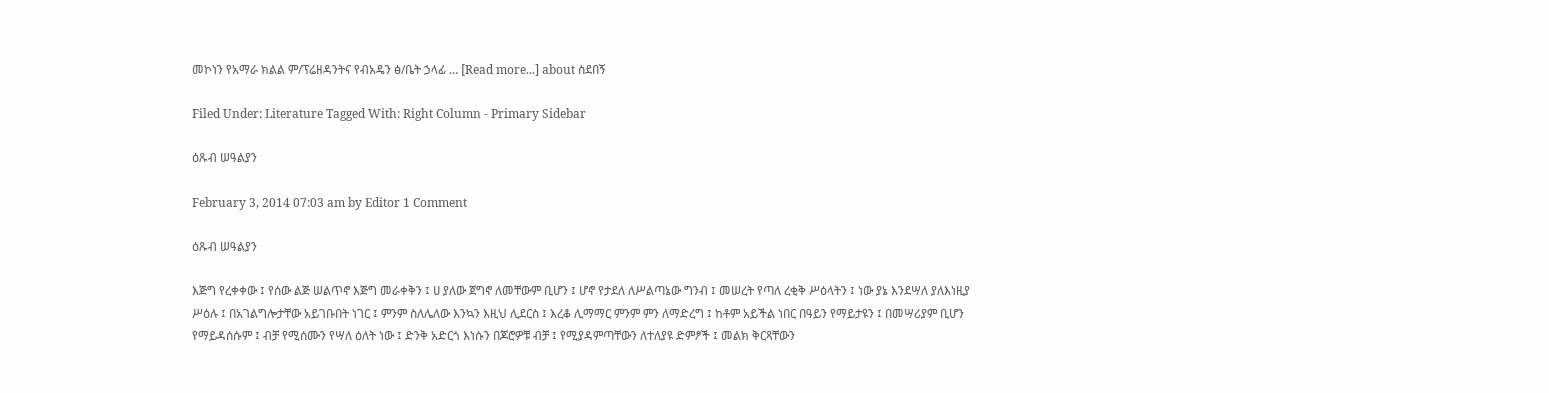መኮነን የአማራ ክልል ም/ፕሬዘዳንትና የብአዴን ፅ/ቤት ኃላፊ … [Read more...] about ስደበኝ

Filed Under: Literature Tagged With: Right Column - Primary Sidebar

ዕጹብ ሠዓልያን

February 3, 2014 07:03 am by Editor 1 Comment

ዕጹብ ሠዓልያን

እጅግ የረቀቀው ፤ የሰው ልጅ ሠልጥኖ እጅግ መራቀቅን ፤ ሀ ያለው ጀግኖ ለመቸውም ቢሆን ፤ ሆኖ የታደለ ለሥልጣኔው ግንብ ፤ መሠረት የጣለ ረቂቅ ሥዕላትን ፤ ነው ያኔ እንደሣለ ያለእነዚያ ሥዕሉ ፤ በአገልግሎታቸው አይገቡበት ነገር ፤ ምንም ስለሌለው እንኳን እዚህ ሊደርስ ፤ እረቆ ሊማማር ምንም ምን ለማድረግ ፤ ከቶም አይችል ነበር በዓይን የማይታዩን ፤ በመሣሪያም ቢሆን የማይዳሰሱም ፤ ብቻ የሚሰሙን የሣለ ዕለት ነው ፤ ድንቅ አድርጎ እነሱን በጆሮዎቹ ብቻ ፤ የሚያዳምጣቸውን ለተለያዩ ድምፆች ፤ መልክ ቅርጻቸውን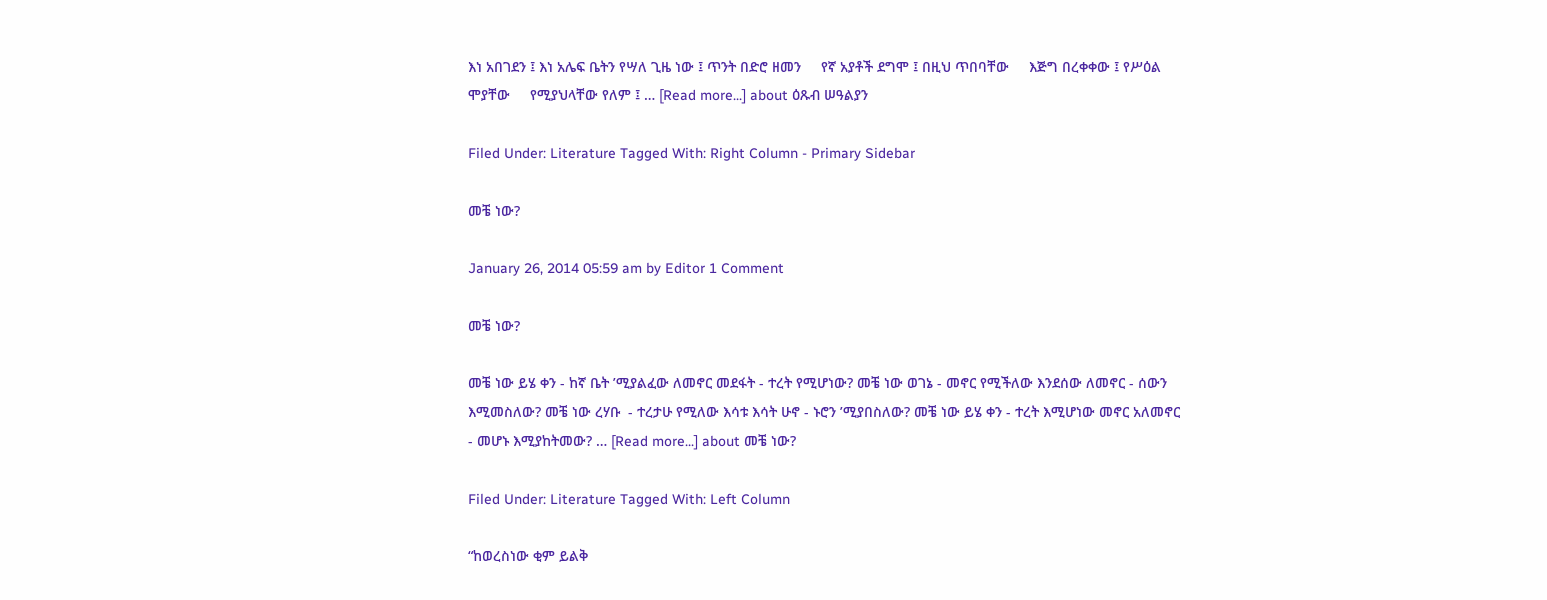እነ አበገደን ፤ እነ አሌፍ ቤትን የሣለ ጊዜ ነው ፤ ጥንት በድሮ ዘመን     የኛ አያቶች ደግሞ ፤ በዚህ ጥበባቸው     እጅግ በረቀቀው ፤ የሥዕል ሞያቸው     የሚያህላቸው የለም ፤ … [Read more...] about ዕጹብ ሠዓልያን

Filed Under: Literature Tagged With: Right Column - Primary Sidebar

መቼ ነው?

January 26, 2014 05:59 am by Editor 1 Comment

መቼ ነው?

መቼ ነው ይሄ ቀን - ከኛ ቤት ’ሚያልፈው ለመኖር መደፋት - ተረት የሚሆነው? መቼ ነው ወገኔ - መኖር የሚችለው እንደሰው ለመኖር - ሰውን እሚመስለው? መቼ ነው ረሃቡ  - ተረታሁ የሚለው እሳቱ እሳት ሁኖ - ኑሮን ’ሚያበስለው? መቼ ነው ይሄ ቀን - ተረት እሚሆነው መኖር አለመኖር - መሆኑ እሚያከትመው? … [Read more...] about መቼ ነው?

Filed Under: Literature Tagged With: Left Column

“ከወረስነው ቂም ይልቅ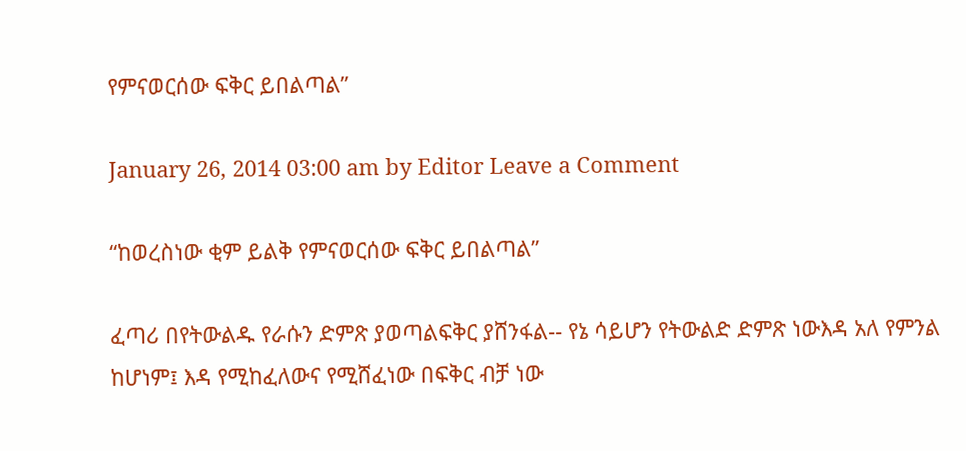የምናወርሰው ፍቅር ይበልጣል”

January 26, 2014 03:00 am by Editor Leave a Comment

“ከወረስነው ቂም ይልቅ የምናወርሰው ፍቅር ይበልጣል”

ፈጣሪ በየትውልዱ የራሱን ድምጽ ያወጣልፍቅር ያሸንፋል-- የኔ ሳይሆን የትውልድ ድምጽ ነውእዳ አለ የምንል ከሆነም፤ እዳ የሚከፈለውና የሚሸፈነው በፍቅር ብቻ ነው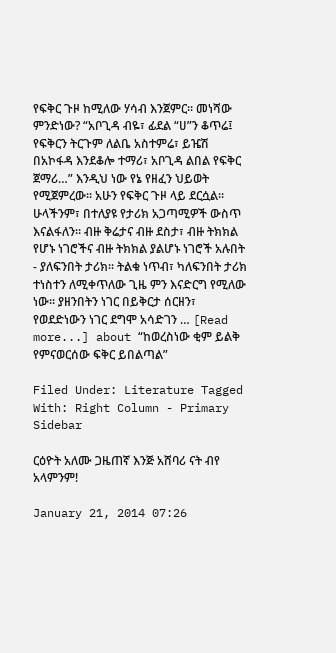የፍቅር ጉዞ ከሚለው ሃሳብ እንጀምር፡፡ መነሻው ምንድነው? “አቦጊዳ ብዬ፣ ፊደል “ሀ”ን ቆጥሬ፤ የፍቅርን ትርጉም ለልቤ አስተምሬ፣ ይዤሽ በአኮፋዳ እንደቆሎ ተማሪ፣ አቦጊዳ ልበል የፍቅር ጀማሪ…” እንዲህ ነው የኔ የዘፈን ህይወት የሚጀምረው። አሁን የፍቅር ጉዞ ላይ ደርሷል፡፡ ሁላችንም፣ በተለያዩ የታሪክ አጋጣሚዎች ውስጥ እናልፋለን። ብዙ ቅሬታና ብዙ ደስታ፣ ብዙ ትክክል የሆኑ ነገሮችና ብዙ ትክክል ያልሆኑ ነገሮች አሉበት - ያለፍንበት ታሪክ፡፡ ትልቁ ነጥብ፣ ካለፍንበት ታሪክ ተነስተን ለሚቀጥለው ጊዜ ምን እናድርግ የሚለው ነው፡፡ ያዘንበትን ነገር በይቅርታ ሰርዘን፣ የወደድነውን ነገር ደግሞ አሳድገን … [Read more...] about “ከወረስነው ቂም ይልቅ የምናወርሰው ፍቅር ይበልጣል”

Filed Under: Literature Tagged With: Right Column - Primary Sidebar

ርዕዮት አለሙ ጋዜጠኛ እንጅ አሸባሪ ናት ብየ አላምንም!

January 21, 2014 07:26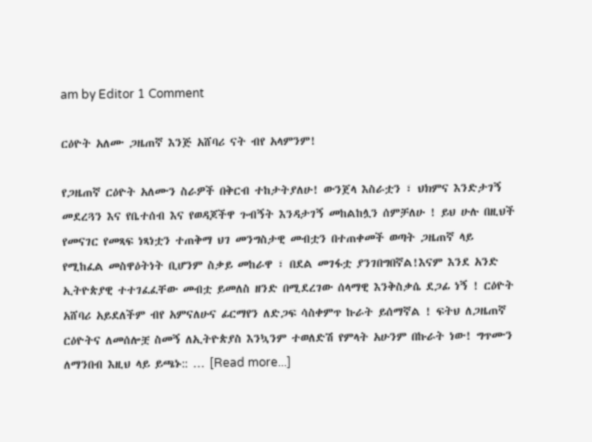am by Editor 1 Comment

ርዕዮት አለሙ ጋዜጠኛ እንጅ አሸባሪ ናት ብየ አላምንም!

የጋዜጠኛ ርዕዮት አለሙን ስራዎች በቅርብ ተከታትያለሁ! ውንጀላ እስራቷን ፣ ህክምና እንድታገኝ መደረጓን እና የቤተሰብ እና የወዳጆችዋ ጉብኝት እንዳታገኝ መከልከሏን ሰምቻለሁ ! ይህ ሁሉ በዚህች የመናገር የመጻፍ ነጻነቷን ተጠቅማ ህገ መንግስታዊ መብቷን በተጠቀመች ወጣት ጋዜጠኛ ላይ የሚከፈል መስዋዕትነት ቢሆንም ስቃይ መከራዋ ፣ በደል መገፋቷ ያንገበግበኛል!እናም እንደ አንድ ኢትዮጵያዊ ተተገፈፈቸው መብቷ ይመለስ ዘንድ በሚደረገው ሰላማዊ እንቅስቃሴ ደጋፊ ነኝ ! ርዕዮት አሸባሪ አይደለችም ብየ አምናለሁና ፊርማየን ለድጋፍ ሳስቀምጥ ኩራት ይሰማኛል ! ፍትህ ለጋዜጠኛ ርዕዮትና ለመሰሎቿ ስመኝ ለኢትዮጵያስ እንኳንም ተወለድሽ የምላት አሁንም በኩራት ነው! ግጥሙን ለማንበብ እዚህ ላይ ይጫኑ:: … [Read more...]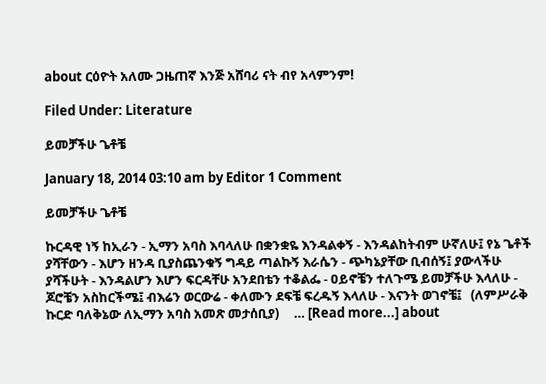about ርዕዮት አለሙ ጋዜጠኛ እንጅ አሸባሪ ናት ብየ አላምንም!

Filed Under: Literature

ይመቻችሁ ጌቶቼ

January 18, 2014 03:10 am by Editor 1 Comment

ይመቻችሁ ጌቶቼ

ኩርዳዊ ነኝ ከኢራን - ኢማን አባስ እባላለሁ በቋንቋዬ እንዳልቀኝ - እንዳልከትብም ሁኛለሁ፤ የኔ ጌቶች ያሻቸውን - እሆን ዘንዳ ቢያስጨንቁኝ ግዳይ ጣልኩኝ እራሴን - ጭካኔያቸው ቢብሰኝ፤ ያውላችሁ ያሻችሁት - እንዳልሆን እሆን ፍርዳቸሁ አንደበቴን ተቆልፌ - ዐይኖቼን ተለጉሜ ይመቻችሁ እላለሁ - ጆሮቼን አስከርችሜ፤ ብእሬን ወርውሬ - ቀለሙን ደፍቼ ፍረዱኝ እላለሁ - እናንት ወገኖቼ፤   (ለምሥራቅ ኩርድ ባለቅኔው ለኢማን አባስ አመጽ መታሰቢያ)     … [Read more...] about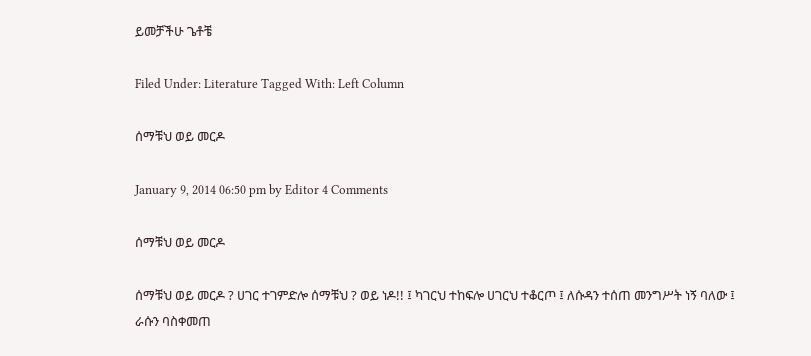ይመቻችሁ ጌቶቼ

Filed Under: Literature Tagged With: Left Column

ሰማቹህ ወይ መርዶ

January 9, 2014 06:50 pm by Editor 4 Comments

ሰማቹህ ወይ መርዶ

ሰማቹህ ወይ መርዶ ? ሀገር ተገምድሎ ሰማቹህ ? ወይ ነዶ!! ፤ ካገርህ ተከፍሎ ሀገርህ ተቆርጦ ፤ ለሱዳን ተሰጠ መንግሥት ነኝ ባለው ፤ ራሱን ባስቀመጠ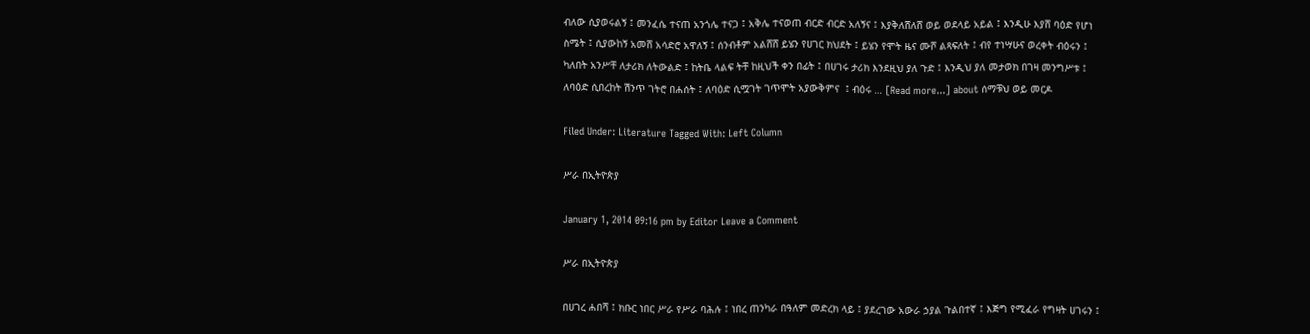ብለው ሲያወሩልኝ ፤ መንፈሴ ተናጠ አንጎሌ ተናጋ ፤ አቅሌ ተናወጠ ብርድ ብርድ አለኝና ፤ እያቅለሸለሸ ወይ ወደላይ አይል ፤ እንዲሁ እያሸ ባዕድ የሆነ ስሜት ፤ ሲያውከኝ አመሸ አሳድሮ አዋለኝ ፤ ሰንብቶም አልሸሸ ይሄን የሀገር ክህደት ፤ ይሄን የሞት ዜና ሙሾ ልጻፍለት ፤ ብየ ተነሣሁና ወረቀት ብዕሩን ፤ ካለበት አንሥቸ ለታሪክ ለትውልድ ፤ ከትቤ ላልፍ ትቸ ከዚህች ቀን በፊት ፤ በሀገሩ ታሪክ እንደዚህ ያለ ጉድ ፤ እንዲህ ያለ መታወክ በገዛ መንግሥቱ ፤ ለባዕድ ሲበረከት ሽንጥ ገትሮ በሐሰት ፤ ለባዕድ ሲሟገት ገጥሞት አያውቅምና  ፤ ብዕሩ … [Read more...] about ሰማቹህ ወይ መርዶ

Filed Under: Literature Tagged With: Left Column

ሥራ በኢትዮጵያ

January 1, 2014 09:16 pm by Editor Leave a Comment

ሥራ በኢትዮጵያ

በሀገረ ሐበሻ ፤ ክቡር ነበር ሥራ የሥራ ባሕሉ ፤ ነበረ ጠንካራ በዓለም መድረክ ላይ ፤ ያደረገው አውራ ኃያል ጉልበተኛ ፤ እጅግ የሚፈራ የግዛት ሀገሩን ፤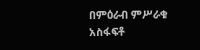በምዕራብ ምሥራቁ አስፋፍቶ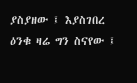ያስያዘው ፤ እያስገበረ ዕንቁ ዛሬ ግን ስናየው ፤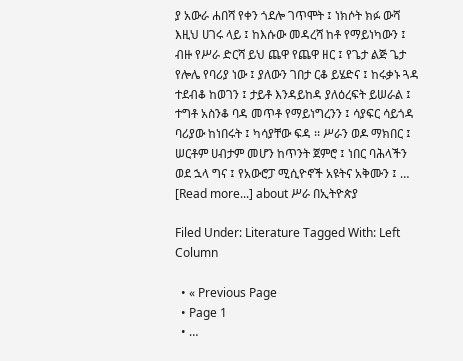ያ አውራ ሐበሻ የቀን ጎደሎ ገጥሞት ፤ ነክሶት ክፉ ውሻ እዚህ ሀገሩ ላይ ፤ ከእሱው መዳረሻ ከቶ የማይነካውን ፤ ብዙ የሥራ ድርሻ ይህ ጨዋ የጨዋ ዘር ፤ የጌታ ልጅ ጌታ የሎሌ የባሪያ ነው ፤ ያለውን ገበታ ርቆ ይሄድና ፤ ከሩቃኑ ጓዳ ተደብቆ ከወገን ፤ ታይቶ እንዳይከዳ ያለዕረፍት ይሠራል ፤ ተግቶ አስንቆ ባዳ መጥቶ የማይነግረንን ፤ ሳያፍር ሳይጎዳ ባሪያው ከነበሩት ፤ ካሳያቸው ፍዳ ፡፡ ሥራን ወዶ ማክበር ፤ ሠርቶም ሀብታም መሆን ከጥንት ጀምሮ ፤ ነበር ባሕላችን ወደ ኋላ ግና ፤ የአውሮፓ ሚሲዮኖች አዩትና አቅሙን ፤ … [Read more...] about ሥራ በኢትዮጵያ

Filed Under: Literature Tagged With: Left Column

  • « Previous Page
  • Page 1
  • …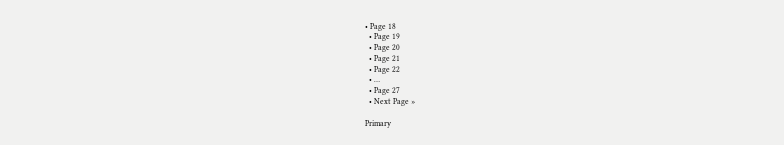• Page 18
  • Page 19
  • Page 20
  • Page 21
  • Page 22
  • …
  • Page 27
  • Next Page »

Primary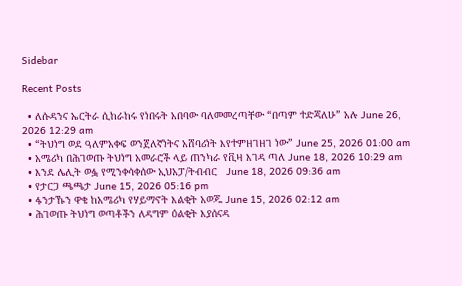Sidebar

Recent Posts

  • ለሱዳንና ኤርትራ ሲከራከሩ የነበሩት አበባው ባለመመረጣቸው “በጣም ተድጃለሁ” አሉ June 26, 2026 12:29 am
  • “ትህነግ ወደ ዓለምአቀፍ ወንጀለኛነትና አሸባሪነት እየተምዘገዘገ ነው” June 25, 2026 01:00 am
  • አሜሪካ በሕገወጡ ትህነግ አመራሮች ላይ ጠንካራ የቪዛ እገዳ ጣለ June 18, 2026 10:29 am
  • እንደ ሌሊት ወፏ የሚንቀሳቀሰው ኢህአፓ/ትብብር   June 18, 2026 09:36 am
  • የታርጋ ጫጫታ June 15, 2026 05:16 pm
  • ፋንታኹን ዋቄ ከአሜሪካ የሃይማኖት እልቂት አወጁ June 15, 2026 02:12 am
  • ሕገወጡ ትህነግ ወጣቶችን ለዳግም ዕልቂት እያሰናዳ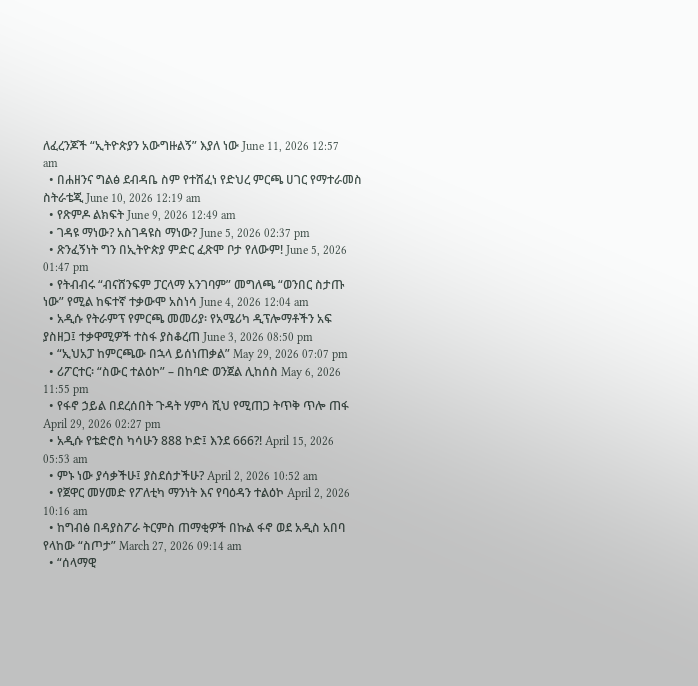ለፈረንጆች “ኢትዮጵያን አውግዙልኝ” እያለ ነው June 11, 2026 12:57 am
  • በሐዘንና ግልፅ ደብዳቤ ስም የተሸፈነ የድህረ ምርጫ ሀገር የማተራመስ ስትራቴጂ June 10, 2026 12:19 am
  • የጽምዶ ልክፍት June 9, 2026 12:49 am
  • ገዳዩ ማነው? አስገዳዩስ ማነው? June 5, 2026 02:37 pm
  • ጽንፈኝነት ግን በኢትዮጵያ ምድር ፈጽሞ ቦታ የለውም! June 5, 2026 01:47 pm
  • የትብብሩ “ብናሸንፍም ፓርላማ አንገባም” መግለጫ “ወንበር ስታጡ ነው” የሚል ከፍተኛ ተቃውሞ አስነሳ June 4, 2026 12:04 am
  • አዲሱ የትራምፕ የምርጫ መመሪያ፡ የአሜሪካ ዲፕሎማቶችን አፍ ያስዘጋ፤ ተቃዋሚዎች ተስፋ ያስቆረጠ June 3, 2026 08:50 pm
  • “ኢህአፓ ከምርጫው በኋላ ይሰነጠቃል” May 29, 2026 07:07 pm
  • ሪፖርተር፡ “ስውር ተልዕኮ” – በከባድ ወንጀል ሊከሰስ May 6, 2026 11:55 pm
  • የፋኖ ኃይል በደረሰበት ጉዳት ሃምሳ ሺህ የሚጠጋ ትጥቅ ጥሎ ጠፋ April 29, 2026 02:27 pm
  • አዲሱ የቴድሮስ ካሳሁን 888 ኮድ፤ እንደ 666?! April 15, 2026 05:53 am
  • ምኑ ነው ያሳቃችሁ፤ ያስደሰታችሁ? April 2, 2026 10:52 am
  • የጀዋር መሃመድ የፖለቲካ ማንነት እና የባዕዳን ተልዕኮ April 2, 2026 10:16 am
  • ከግብፅ በዳያስፖራ ትርምስ ጠማቂዎች በኩል ፋኖ ወደ አዲስ አበባ የላከው “ስጦታ” March 27, 2026 09:14 am
  • “ሰላማዊ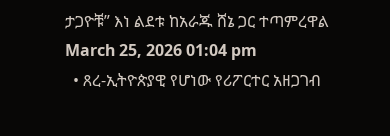ታጋዮቹ” እነ ልደቱ ከአራጁ ሸኔ ጋር ተጣምረዋል March 25, 2026 01:04 pm
  • ጸረ-ኢትዮጵያዊ የሆነው የሪፖርተር አዘጋገብ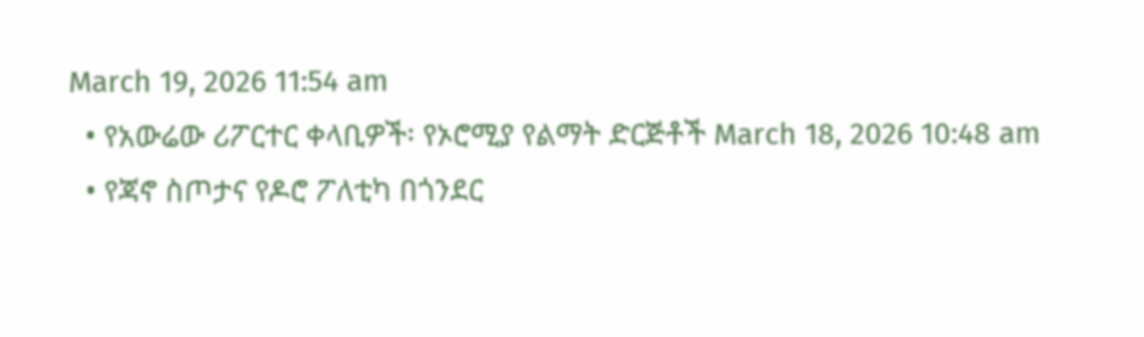March 19, 2026 11:54 am
  • የአውሬው ሪፖርተር ቀላቢዎች፡ የኦሮሚያ የልማት ድርጅቶች March 18, 2026 10:48 am
  • የጃኖ ስጦታና የዶሮ ፖለቲካ በጎንደር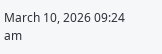March 10, 2026 09:24 am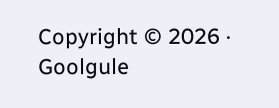Copyright © 2026 · Goolgule